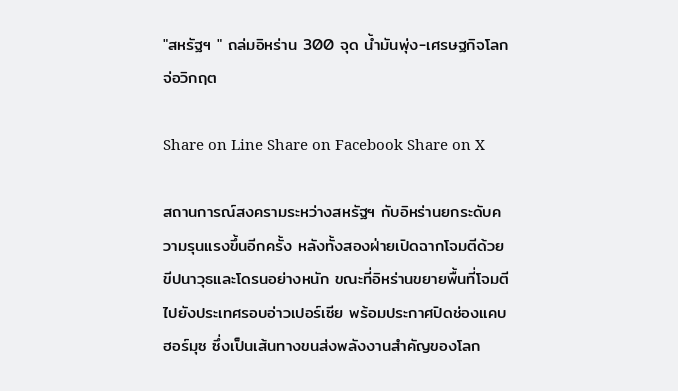"สหรัฐฯ " ถล่มอิหร่าน 300 จุด น้ำมันพุ่ง-เศรษฐกิจโลกจ่อวิกฤต

Share on Line Share on Facebook Share on X

สถานการณ์สงครามระหว่างสหรัฐฯ กับอิหร่านยกระดับความรุนแรงขึ้นอีกครั้ง หลังทั้งสองฝ่ายเปิดฉากโจมตีด้วยขีปนาวุธและโดรนอย่างหนัก ขณะที่อิหร่านขยายพื้นที่โจมตีไปยังประเทศรอบอ่าวเปอร์เซีย พร้อมประกาศปิดช่องแคบฮอร์มุซ ซึ่งเป็นเส้นทางขนส่งพลังงานสำคัญของโลก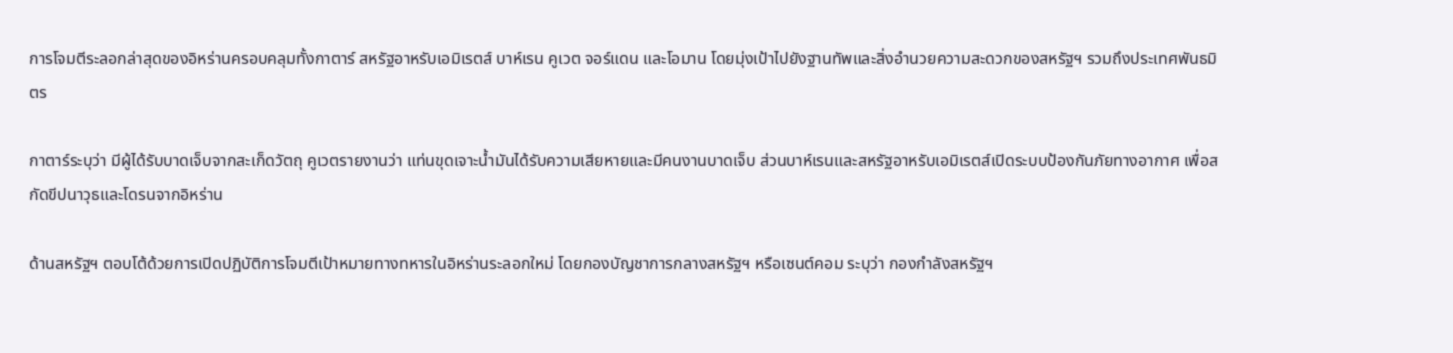การโจมตีระลอกล่าสุดของอิหร่านครอบคลุมทั้งกาตาร์ สหรัฐอาหรับเอมิเรตส์ บาห์เรน คูเวต จอร์แดน และโอมาน โดยมุ่งเป้าไปยังฐานทัพและสิ่งอำนวยความสะดวกของสหรัฐฯ รวมถึงประเทศพันธมิตร

กาตาร์ระบุว่า มีผู้ได้รับบาดเจ็บจากสะเก็ดวัตถุ คูเวตรายงานว่า แท่นขุดเจาะน้ำมันได้รับความเสียหายและมีคนงานบาดเจ็บ ส่วนบาห์เรนและสหรัฐอาหรับเอมิเรตส์เปิดระบบป้องกันภัยทางอากาศ เพื่อสกัดขีปนาวุธและโดรนจากอิหร่าน

ด้านสหรัฐฯ ตอบโต้ด้วยการเปิดปฏิบัติการโจมตีเป้าหมายทางทหารในอิหร่านระลอกใหม่ โดยกองบัญชาการกลางสหรัฐฯ หรือเซนต์คอม ระบุว่า กองกำลังสหรัฐฯ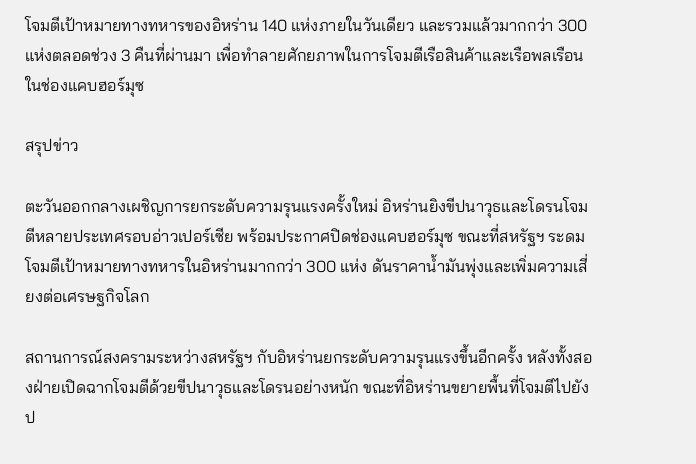โจมตีเป้าหมายทางทหารของอิหร่าน 140 แห่งภายในวันเดียว และรวมแล้วมากกว่า 300 แห่งตลอดช่วง 3 คืนที่ผ่านมา เพื่อทำลายศักยภาพในการโจมตีเรือสินค้าและเรือพลเรือนในช่องแคบฮอร์มุซ

สรุปข่าว

ตะวันออกกลางเผชิญการยกระดับความรุนแรงครั้งใหม่ อิหร่านยิงขีปนาวุธและโดรนโจมตีหลายประเทศรอบอ่าวเปอร์เซีย พร้อมประกาศปิดช่องแคบฮอร์มุซ ขณะที่สหรัฐฯ ระดมโจมตีเป้าหมายทางทหารในอิหร่านมากกว่า 300 แห่ง ดันราคาน้ำมันพุ่งและเพิ่มความเสี่ยงต่อเศรษฐกิจโลก

สถานการณ์สงครามระหว่างสหรัฐฯ กับอิหร่านยกระดับความรุนแรงขึ้นอีกครั้ง หลังทั้งสองฝ่ายเปิดฉากโจมตีด้วยขีปนาวุธและโดรนอย่างหนัก ขณะที่อิหร่านขยายพื้นที่โจมตีไปยังป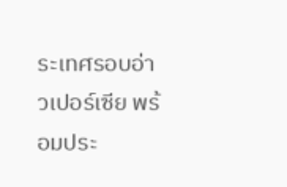ระเทศรอบอ่าวเปอร์เซีย พร้อมประ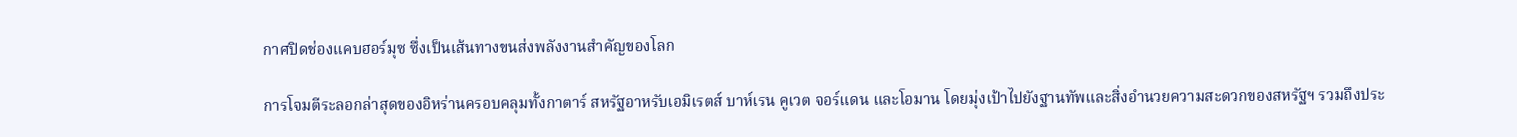กาศปิดช่องแคบฮอร์มุซ ซึ่งเป็นเส้นทางขนส่งพลังงานสำคัญของโลก

การโจมตีระลอกล่าสุดของอิหร่านครอบคลุมทั้งกาตาร์ สหรัฐอาหรับเอมิเรตส์ บาห์เรน คูเวต จอร์แดน และโอมาน โดยมุ่งเป้าไปยังฐานทัพและสิ่งอำนวยความสะดวกของสหรัฐฯ รวมถึงประ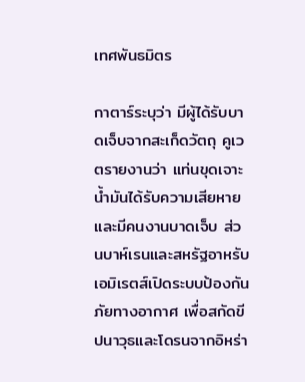เทศพันธมิตร

กาตาร์ระบุว่า มีผู้ได้รับบาดเจ็บจากสะเก็ดวัตถุ คูเวตรายงานว่า แท่นขุดเจาะน้ำมันได้รับความเสียหายและมีคนงานบาดเจ็บ ส่วนบาห์เรนและสหรัฐอาหรับเอมิเรตส์เปิดระบบป้องกันภัยทางอากาศ เพื่อสกัดขีปนาวุธและโดรนจากอิหร่า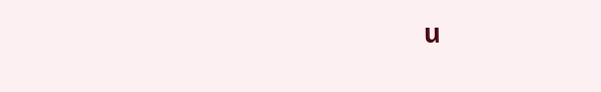น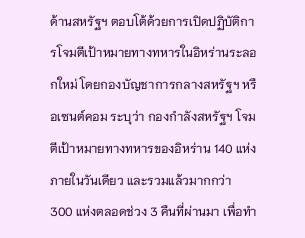ด้านสหรัฐฯ ตอบโต้ด้วยการเปิดปฏิบัติการโจมตีเป้าหมายทางทหารในอิหร่านระลอกใหม่ โดยกองบัญชาการกลางสหรัฐฯ หรือเซนต์คอม ระบุว่า กองกำลังสหรัฐฯ โจมตีเป้าหมายทางทหารของอิหร่าน 140 แห่งภายในวันเดียว และรวมแล้วมากกว่า 300 แห่งตลอดช่วง 3 คืนที่ผ่านมา เพื่อทำ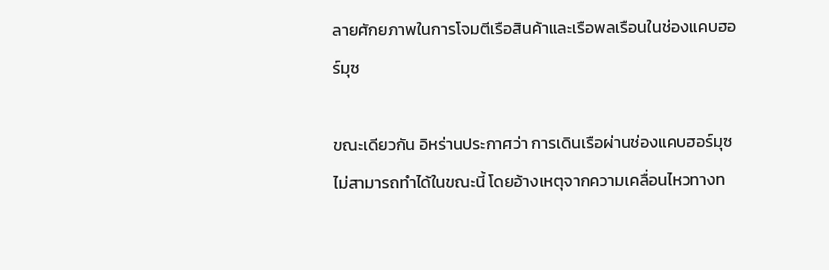ลายศักยภาพในการโจมตีเรือสินค้าและเรือพลเรือนในช่องแคบฮอร์มุซ

ขณะเดียวกัน อิหร่านประกาศว่า การเดินเรือผ่านช่องแคบฮอร์มุซไม่สามารถทำได้ในขณะนี้ โดยอ้างเหตุจากความเคลื่อนไหวทางท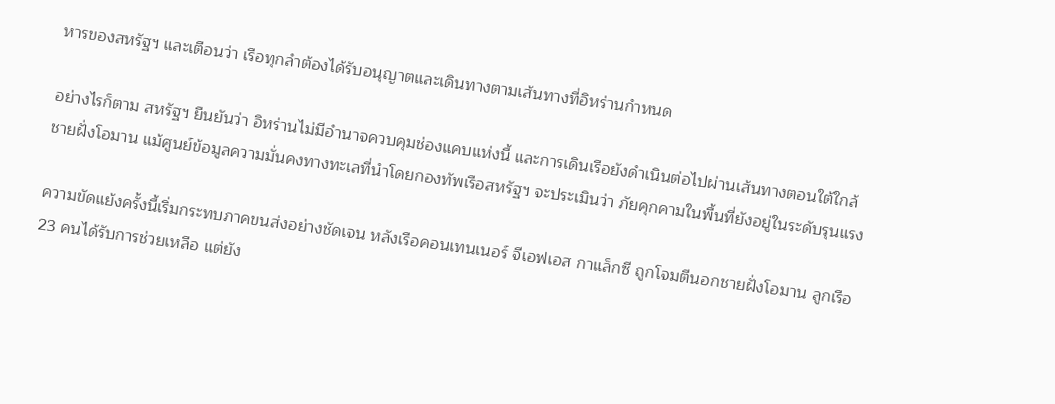หารของสหรัฐฯ และเตือนว่า เรือทุกลำต้องได้รับอนุญาตและเดินทางตามเส้นทางที่อิหร่านกำหนด

อย่างไรก็ตาม สหรัฐฯ ยืนยันว่า อิหร่านไม่มีอำนาจควบคุมช่องแคบแห่งนี้ และการเดินเรือยังดำเนินต่อไปผ่านเส้นทางตอนใต้ใกล้ชายฝั่งโอมาน แม้ศูนย์ข้อมูลความมั่นคงทางทะเลที่นำโดยกองทัพเรือสหรัฐฯ จะประเมินว่า ภัยคุกคามในพื้นที่ยังอยู่ในระดับรุนแรง

ความขัดแย้งครั้งนี้เริ่มกระทบภาคขนส่งอย่างชัดเจน หลังเรือคอนเทนเนอร์ จีเอฟเอส กาแล็กซี ถูกโจมตีนอกชายฝั่งโอมาน ลูกเรือ 23 คนได้รับการช่วยเหลือ แต่ยัง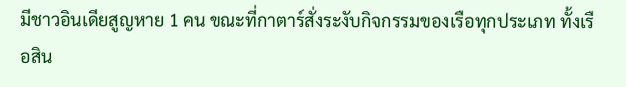มีชาวอินเดียสูญหาย 1 คน ขณะที่กาตาร์สั่งระงับกิจกรรมของเรือทุกประเภท ทั้งเรือสิน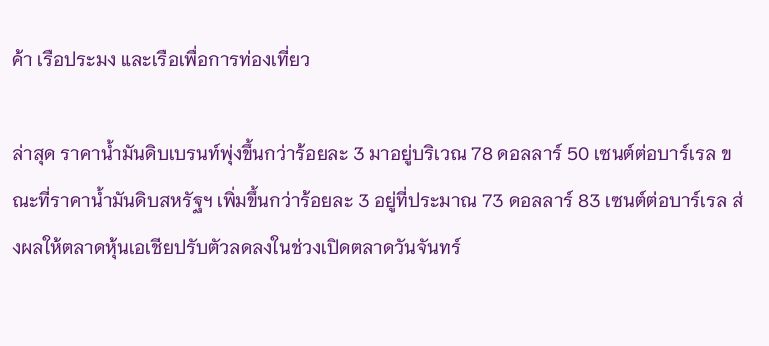ค้า เรือประมง และเรือเพื่อการท่องเที่ยว

ล่าสุด ราคาน้ำมันดิบเบรนท์พุ่งขึ้นกว่าร้อยละ 3 มาอยู่บริเวณ 78 ดอลลาร์ 50 เซนต์ต่อบาร์เรล ขณะที่ราคาน้ำมันดิบสหรัฐฯ เพิ่มขึ้นกว่าร้อยละ 3 อยู่ที่ประมาณ 73 ดอลลาร์ 83 เซนต์ต่อบาร์เรล ส่งผลให้ตลาดหุ้นเอเชียปรับตัวลดลงในช่วงเปิดตลาดวันจันทร์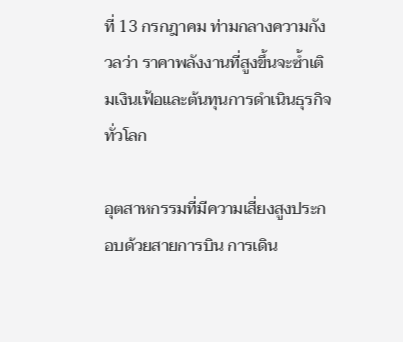ที่ 13 กรกฎาคม ท่ามกลางความกังวลว่า ราคาพลังงานที่สูงขึ้นจะซ้ำเติมเงินเฟ้อและต้นทุนการดำเนินธุรกิจทั่วโลก

อุตสาหกรรมที่มีความเสี่ยงสูงประกอบด้วยสายการบิน การเดิน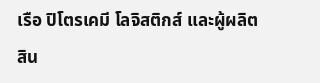เรือ ปิโตรเคมี โลจิสติกส์ และผู้ผลิตสิน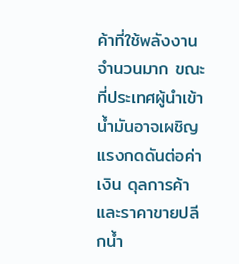ค้าที่ใช้พลังงานจำนวนมาก ขณะที่ประเทศผู้นำเข้าน้ำมันอาจเผชิญแรงกดดันต่อค่าเงิน ดุลการค้า และราคาขายปลีกน้ำ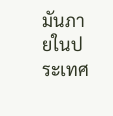มันภายในประเทศ